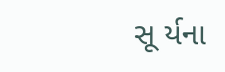સૂ ર્યના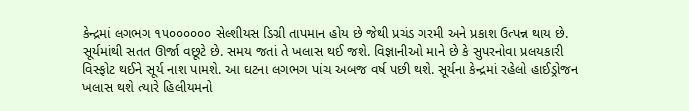કેન્દ્રમાં લગભગ ૧૫૦૦૦૦૦૦ સેલ્શીયસ ડિગ્રી તાપમાન હોય છે જેથી પ્રચંડ ગરમી અને પ્રકાશ ઉત્પન્ન થાય છે. સૂર્યમાંથી સતત ઊર્જા વછૂટે છે. સમય જતાં તે ખલાસ થઈ જશે. વિજ્ઞાનીઓ માને છે કે સુપરનોવા પ્રલયકારી વિસ્ફોટ થઈને સૂર્ય નાશ પામશે. આ ઘટના લગભગ પાંચ અબજ વર્ષ પછી થશે. સૂર્યના કેન્દ્રમાં રહેલો હાઈડ્રોજન ખલાસ થશે ત્યારે હિલીયમનો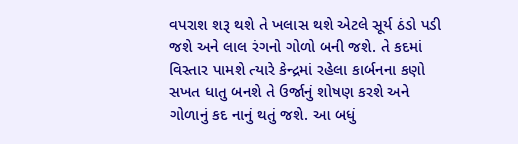વપરાશ શરૂ થશે તે ખલાસ થશે એટલે સૂર્ય ઠંડો પડી જશે અને લાલ રંગનો ગોળો બની જશે. તે કદમાં વિસ્તાર પામશે ત્યારે કેન્દ્રમાં રહેલા કાર્બનના કણો સખત ધાતુ બનશે તે ઉર્જાનું શોષણ કરશે અને ગોળાનું કદ નાનું થતું જશે. આ બધું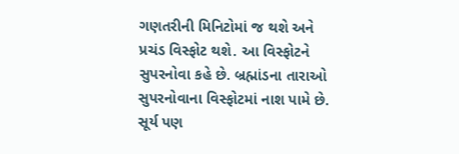ગણતરીની મિનિટોમાં જ થશે અને પ્રચંડ વિસ્ફોટ થશે. આ વિસ્ફોટને સુપરનોવા કહે છે. બ્રહ્માંડના તારાઓ સુપરનોવાના વિસ્ફોટમાં નાશ પામે છે. સૂર્ય પણ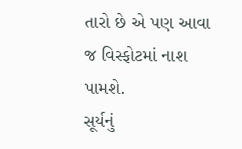તારો છે એ પણ આવા જ વિસ્ફોટમાં નાશ પામશે.
સૂર્યનું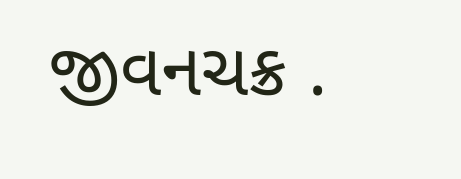જીવનચક્ર .